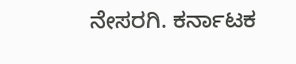ನೇಸರಗಿ. ಕರ್ನಾಟಕ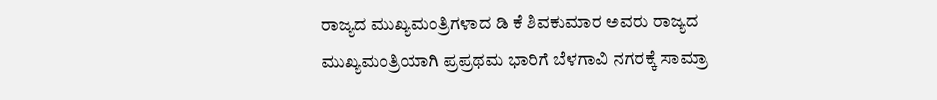ರಾಜ್ಯದ ಮುಖ್ಯಮಂತ್ರಿಗಳಾದ ಡಿ ಕೆ ಶಿವಕುಮಾರ ಅವರು ರಾಜ್ಯದ ಮುಖ್ಯಮಂತ್ರಿಯಾಗಿ ಪ್ರಪ್ರಥಮ ಭಾರಿಗೆ ಬೆಳಗಾವಿ ನಗರಕ್ಕೆ ಸಾಮ್ರಾ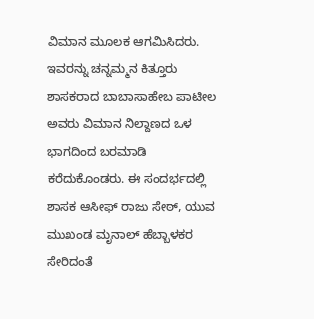ವಿಮಾನ ಮೂಲಕ ಆಗಮಿಸಿದರು. ಇವರನ್ನು ಚನ್ನಮ್ಮನ ಕಿತ್ತೂರು ಶಾಸಕರಾದ ಬಾಬಾಸಾಹೇಬ ಪಾಟೀಲ ಅವರು ವಿಮಾನ ನಿಲ್ದಾಣದ ಒಳ ಭಾಗದಿಂದ ಬರಮಾಡಿ ಕರೆದುಕೊಂಡರು. ಈ ಸಂದರ್ಭದಲ್ಲಿ ಶಾಸಕ ಆಸೀಫ್ ರಾಜು ಸೇಠ್, ಯುವ ಮುಖಂಡ ಮೃನಾಲ್ ಹೆಬ್ಬಾಳಕರ ಸೇರಿದಂತೆ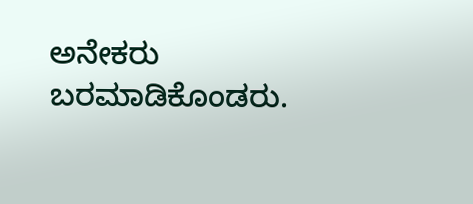ಅನೇಕರು ಬರಮಾಡಿಕೊಂಡರು.